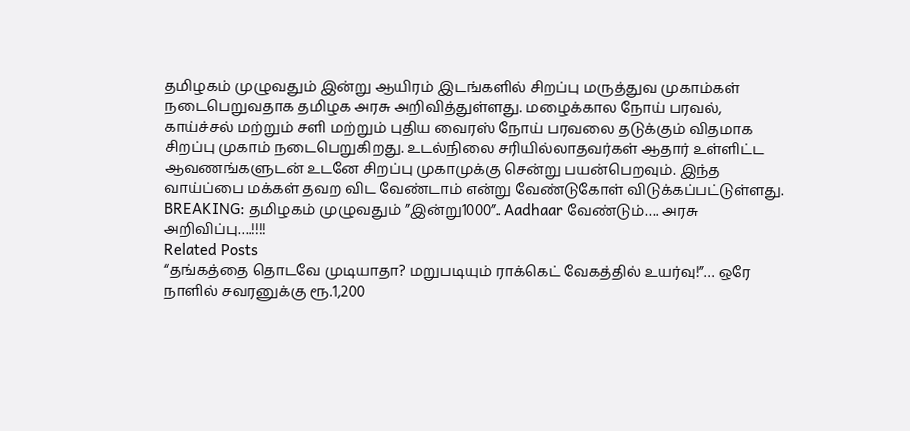தமிழகம் முழுவதும் இன்று ஆயிரம் இடங்களில் சிறப்பு மருத்துவ முகாம்கள் நடைபெறுவதாக தமிழக அரசு அறிவித்துள்ளது. மழைக்கால நோய் பரவல், காய்ச்சல் மற்றும் சளி மற்றும் புதிய வைரஸ் நோய் பரவலை தடுக்கும் விதமாக சிறப்பு முகாம் நடைபெறுகிறது. உடல்நிலை சரியில்லாதவர்கள் ஆதார் உள்ளிட்ட ஆவணங்களுடன் உடனே சிறப்பு முகாமுக்கு சென்று பயன்பெறவும். இந்த வாய்ப்பை மக்கள் தவற விட வேண்டாம் என்று வேண்டுகோள் விடுக்கப்பட்டுள்ளது.
BREAKING: தமிழகம் முழுவதும் ”இன்று1000”.. Aadhaar வேண்டும்…. அரசு அறிவிப்பு….!!!!
Related Posts
“தங்கத்தை தொடவே முடியாதா? மறுபடியும் ராக்கெட் வேகத்தில் உயர்வு!”… ஒரே நாளில் சவரனுக்கு ரூ.1,200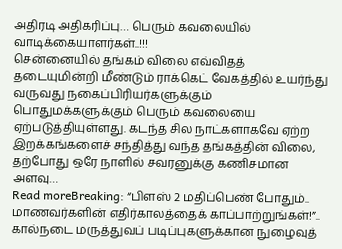அதிரடி அதிகரிப்பு… பெரும் கவலையில் வாடிக்கையாளர்கள்..!!!
சென்னையில் தங்கம் விலை எவ்விதத் தடையுமின்றி மீண்டும் ராக்கெட் வேகத்தில் உயர்ந்து வருவது நகைப்பிரியர்களுக்கும் பொதுமக்களுக்கும் பெரும் கவலையை ஏற்படுத்தியுள்ளது. கடந்த சில நாட்களாகவே ஏற்ற இறக்கங்களைச் சந்தித்து வந்த தங்கத்தின் விலை, தற்போது ஒரே நாளில் சவரனுக்கு கணிசமான அளவு…
Read moreBreaking: “பிளஸ் 2 மதிப்பெண் போதும்.. மாணவர்களின் எதிர்காலத்தைக் காப்பாற்றுங்கள்!”.. கால்நடை மருத்துவப் படிப்புகளுக்கான நுழைவுத்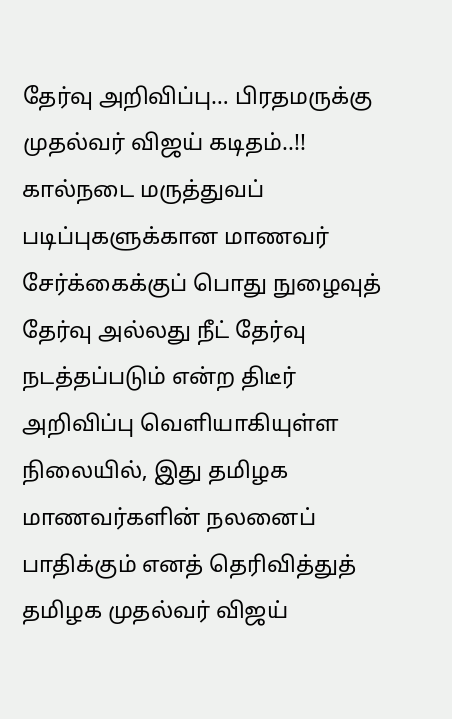தேர்வு அறிவிப்பு… பிரதமருக்கு முதல்வர் விஜய் கடிதம்..!!
கால்நடை மருத்துவப் படிப்புகளுக்கான மாணவர் சேர்க்கைக்குப் பொது நுழைவுத் தேர்வு அல்லது நீட் தேர்வு நடத்தப்படும் என்ற திடீர் அறிவிப்பு வெளியாகியுள்ள நிலையில், இது தமிழக மாணவர்களின் நலனைப் பாதிக்கும் எனத் தெரிவித்துத் தமிழக முதல்வர் விஜய்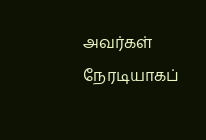அவர்கள் நேரடியாகப்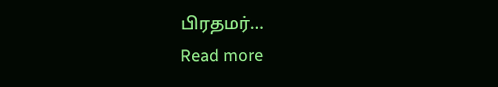பிரதமர்…
Read more